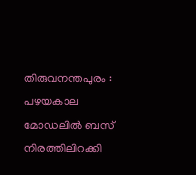തിരുവനന്തപുരം : പഴയകാല മോഡലിൽ ബസ് നിരത്തിലിറക്കി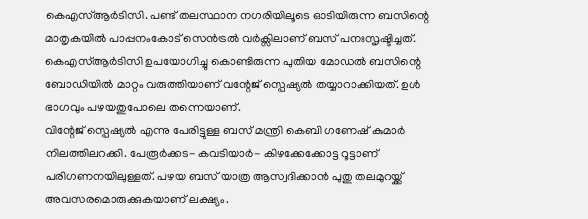കെഎസ്ആർടിസി. പണ്ട് തലസ്ഥാന നഗരിയിലൂടെ ഓടിയിരുന്ന ബസിന്റെ മാതൃകയിൽ പാപ്പനംകോട് സെൻട്രൽ വർക്സിലാണ് ബസ് പനഃസൃഷ്ടിച്ചത്. കെഎസ്ആർടിസി ഉപയോഗിച്ചു കൊണ്ടിരുന്ന പുതിയ മോഡൽ ബസിന്റെ ബോഡിയിൽ മാറ്റം വരുത്തിയാണ് വന്റേജ് സ്പെഷ്യൽ തയ്യാറാക്കിയത്. ഉൾ ഭാഗവും പഴയതുപോലെ തന്നെയാണ്.
വിന്റേജ് സ്പെഷ്യൽ എന്നു പേരിട്ടുള്ള ബസ് മന്ത്രി കെബി ഗണേഷ് കുമാർ നിലത്തിലറക്കി. പേരൂർക്കട- കവടിയാർ- കിഴക്കേക്കോട്ട റൂട്ടാണ് പരിഗണനയിലുള്ളത്. പഴയ ബസ് യാത്ര ആസ്വദിക്കാൻ പുതു തലമുറയ്ക്ക് അവസരമൊരുക്കുകയാണ് ലക്ഷ്യം.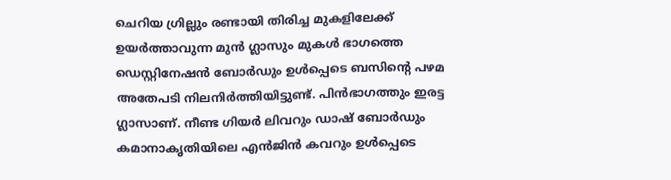ചെറിയ ഗ്രില്ലും രണ്ടായി തിരിച്ച മുകളിലേക്ക് ഉയർത്താവുന്ന മുൻ ഗ്ലാസും മുകൾ ഭാഗത്തെ ഡെസ്റ്റിനേഷൻ ബോർഡും ഉൾപ്പെടെ ബസിന്റെ പഴമ അതേപടി നിലനിർത്തിയിട്ടുണ്ട്. പിൻഭാഗത്തും ഇരട്ട ഗ്ലാസാണ്. നീണ്ട ഗിയർ ലിവറും ഡാഷ് ബോർഡും കമാനാകൃതിയിലെ എൻജിൻ കവറും ഉൾപ്പെടെ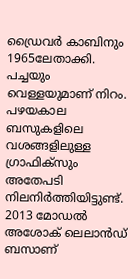ഡ്രൈവർ കാബിനും 1965ലേതാക്കി. പച്ചയും വെള്ളയുമാണ് നിറം. പഴയകാല ബസുകളിലെ വശങ്ങളിലുള്ള ഗ്രാഫിക്സും അതേപടി നിലനിർത്തിയിട്ടുണ്ട്.
2013 മോഡൽ അശോക് ലെലാൻഡ് ബസാണ്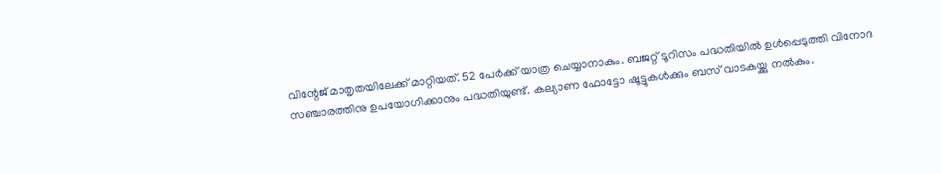വിന്റേജ് മാതൃതയിലേക്ക് മാറ്റിയത്. 52 പേർക്ക് യാത്ര ചെയ്യാനാകും. ബജറ്റ് ടൂറിസം പദ്ധതിയിൽ ഉൾപ്പെടുത്തി വിനോദ സഞ്ചാരത്തിനു ഉപയോഗിക്കാനും പദ്ധതിയുണ്ട്. കല്യാണ ഫോട്ടോ ഷൂട്ടുകൾക്കും ബസ് വാടകയ്ക്കു നൽകും.